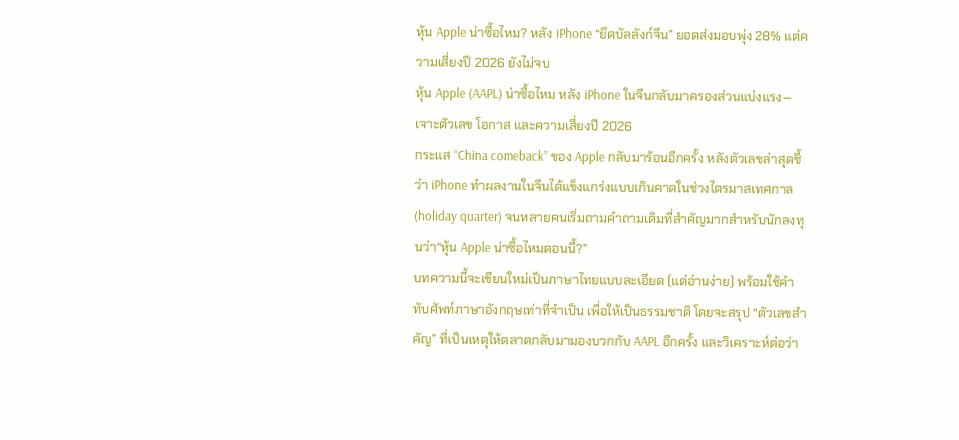หุ้น Apple น่าซื้อไหม? หลัง iPhone “ยึดบัลลังก์จีน” ยอดส่งมอบพุ่ง 28% แต่ความเสี่ยงปี 2026 ยังไม่จบ
หุ้น Apple (AAPL) น่าซื้อไหม หลัง iPhone ในจีนกลับมาครองส่วนแบ่งแรง—เจาะตัวเลข โอกาส และความเสี่ยงปี 2026
กระแส “China comeback” ของ Apple กลับมาร้อนอีกครั้ง หลังตัวเลขล่าสุดชี้ว่า iPhone ทำผลงานในจีนได้แข็งแกร่งแบบเกินคาดในช่วงไตรมาสเทศกาล (holiday quarter) จนหลายคนเริ่มถามคำถามเดิมที่สำคัญมากสำหรับนักลงทุนว่า“หุ้น Apple น่าซื้อไหมตอนนี้?”
บทความนี้จะเขียนใหม่เป็นภาษาไทยแบบละเอียด (แต่อ่านง่าย) พร้อมใช้คำทับศัพท์ภาษาอังกฤษเท่าที่จำเป็น เพื่อให้เป็นธรรมชาติ โดยจะสรุป “ตัวเลขสำคัญ” ที่เป็นเหตุให้ตลาดกลับมามองบวกกับ AAPL อีกครั้ง และวิเคราะห์ต่อว่า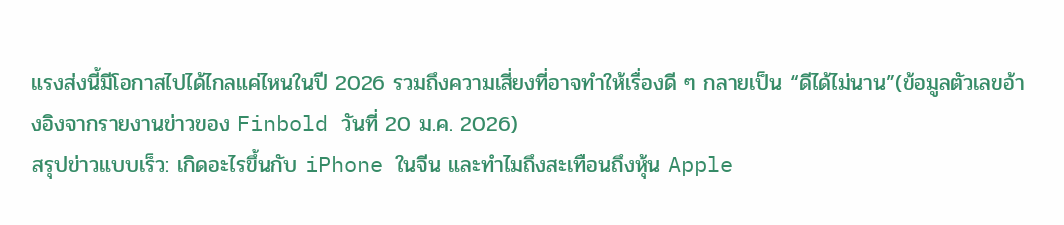แรงส่งนี้มีโอกาสไปได้ไกลแค่ไหนในปี 2026 รวมถึงความเสี่ยงที่อาจทำให้เรื่องดี ๆ กลายเป็น “ดีได้ไม่นาน”(ข้อมูลตัวเลขอ้างอิงจากรายงานข่าวของ Finbold วันที่ 20 ม.ค. 2026)
สรุปข่าวแบบเร็ว: เกิดอะไรขึ้นกับ iPhone ในจีน และทำไมถึงสะเทือนถึงหุ้น Apple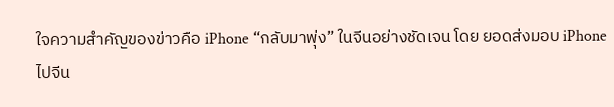ใจความสำคัญของข่าวคือ iPhone “กลับมาพุ่ง” ในจีนอย่างชัดเจน โดย ยอดส่งมอบ iPhone ไปจีน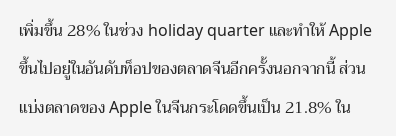เพิ่มขึ้น 28% ในช่วง holiday quarter และทำให้ Apple ขึ้นไปอยู่ในอันดับท็อปของตลาดจีนอีกครั้งนอกจากนี้ ส่วนแบ่งตลาดของ Apple ในจีนกระโดดขึ้นเป็น 21.8% ใน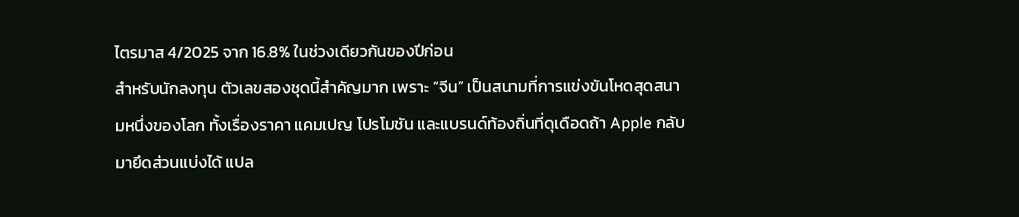ไตรมาส 4/2025 จาก 16.8% ในช่วงเดียวกันของปีก่อน
สำหรับนักลงทุน ตัวเลขสองชุดนี้สำคัญมาก เพราะ “จีน” เป็นสนามที่การแข่งขันโหดสุดสนามหนึ่งของโลก ทั้งเรื่องราคา แคมเปญ โปรโมชัน และแบรนด์ท้องถิ่นที่ดุเดือดถ้า Apple กลับมายึดส่วนแบ่งได้ แปล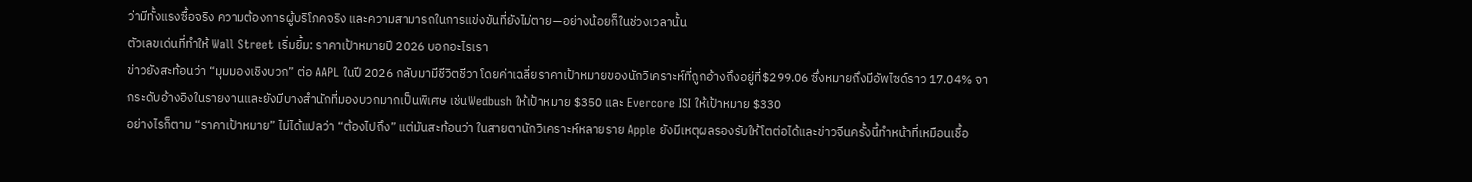ว่ามีทั้งแรงซื้อจริง ความต้องการผู้บริโภคจริง และความสามารถในการแข่งขันที่ยังไม่ตาย—อย่างน้อยก็ในช่วงเวลานั้น
ตัวเลขเด่นที่ทำให้ Wall Street เริ่มยิ้ม: ราคาเป้าหมายปี 2026 บอกอะไรเรา
ข่าวยังสะท้อนว่า “มุมมองเชิงบวก” ต่อ AAPL ในปี 2026 กลับมามีชีวิตชีวา โดยค่าเฉลี่ยราคาเป้าหมายของนักวิเคราะห์ที่ถูกอ้างถึงอยู่ที่$299.06 ซึ่งหมายถึงมีอัพไซด์ราว 17.04% จากระดับอ้างอิงในรายงานและยังมีบางสำนักที่มองบวกมากเป็นพิเศษ เช่นWedbush ให้เป้าหมาย $350 และ Evercore ISI ให้เป้าหมาย $330
อย่างไรก็ตาม “ราคาเป้าหมาย” ไม่ได้แปลว่า “ต้องไปถึง” แต่มันสะท้อนว่า ในสายตานักวิเคราะห์หลายราย Apple ยังมีเหตุผลรองรับให้โตต่อได้และข่าวจีนครั้งนี้ทำหน้าที่เหมือนเชื้อ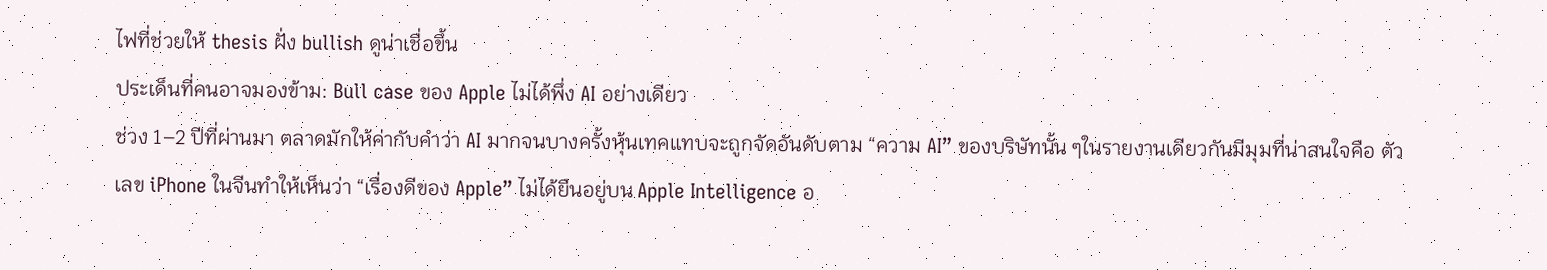ไฟที่ช่วยให้ thesis ฝั่ง bullish ดูน่าเชื่อขึ้น
ประเด็นที่คนอาจมองข้าม: Bull case ของ Apple ไม่ได้พึ่ง AI อย่างเดียว
ช่วง 1–2 ปีที่ผ่านมา ตลาดมักให้ค่ากับคำว่า AI มากจนบางครั้งหุ้นเทคแทบจะถูกจัดอันดับตาม “ความ AI” ของบริษัทนั้น ๆในรายงานเดียวกันมีมุมที่น่าสนใจคือ ตัวเลข iPhone ในจีนทำให้เห็นว่า “เรื่องดีของ Apple” ไม่ได้ยืนอยู่บน Apple Intelligence อ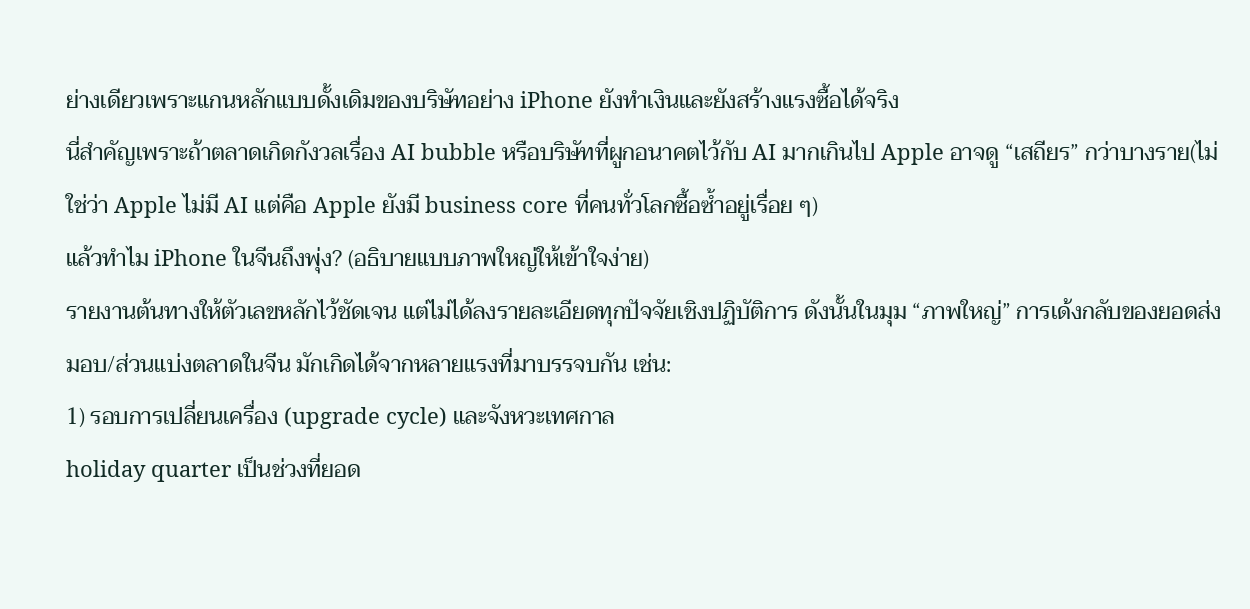ย่างเดียวเพราะแกนหลักแบบดั้งเดิมของบริษัทอย่าง iPhone ยังทำเงินและยังสร้างแรงซื้อได้จริง
นี่สำคัญเพราะถ้าตลาดเกิดกังวลเรื่อง AI bubble หรือบริษัทที่ผูกอนาคตไว้กับ AI มากเกินไป Apple อาจดู “เสถียร” กว่าบางราย(ไม่ใช่ว่า Apple ไม่มี AI แต่คือ Apple ยังมี business core ที่คนทั่วโลกซื้อซ้ำอยู่เรื่อย ๆ)
แล้วทำไม iPhone ในจีนถึงพุ่ง? (อธิบายแบบภาพใหญ่ให้เข้าใจง่าย)
รายงานต้นทางให้ตัวเลขหลักไว้ชัดเจน แต่ไม่ได้ลงรายละเอียดทุกปัจจัยเชิงปฏิบัติการ ดังนั้นในมุม “ภาพใหญ่” การเด้งกลับของยอดส่งมอบ/ส่วนแบ่งตลาดในจีน มักเกิดได้จากหลายแรงที่มาบรรจบกัน เช่น:
1) รอบการเปลี่ยนเครื่อง (upgrade cycle) และจังหวะเทศกาล
holiday quarter เป็นช่วงที่ยอด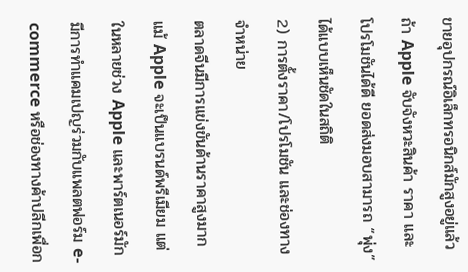ขายอุปกรณ์อิเล็กทรอนิกส์มักสูงอยู่แล้ว ถ้า Apple จับจังหวะสินค้า ราคา และโปรโมชันได้ดี ยอดส่งมอบสามารถ “พุ่ง” ได้แบบเห็นชัดในสถิติ
2) การตั้งราคา/โปรโมชัน และช่องทางจำหน่าย
ตลาดจีนมีการแข่งขันด้านราคาสูงมาก แม้ Apple จะเป็นแบรนด์พรีเมียม แต่ในหลายช่วง Apple และพาร์ตเนอร์มักมีการทำแคมเปญร่วมกับแพลตฟอร์ม e-commerce หรือช่องทางค้าปลีกเพื่อก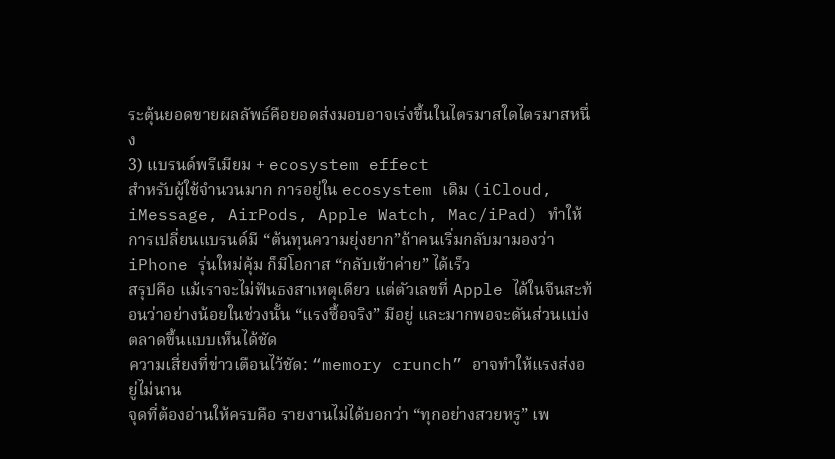ระตุ้นยอดขายผลลัพธ์คือยอดส่งมอบอาจเร่งขึ้นในไตรมาสใดไตรมาสหนึ่ง
3) แบรนด์พรีเมียม + ecosystem effect
สำหรับผู้ใช้จำนวนมาก การอยู่ใน ecosystem เดิม (iCloud, iMessage, AirPods, Apple Watch, Mac/iPad) ทำให้การเปลี่ยนแบรนด์มี “ต้นทุนความยุ่งยาก”ถ้าคนเริ่มกลับมามองว่า iPhone รุ่นใหม่คุ้ม ก็มีโอกาส “กลับเข้าค่าย” ได้เร็ว
สรุปคือ แม้เราจะไม่ฟันธงสาเหตุเดียว แต่ตัวเลขที่ Apple ได้ในจีนสะท้อนว่าอย่างน้อยในช่วงนั้น “แรงซื้อจริง” มีอยู่ และมากพอจะดันส่วนแบ่งตลาดขึ้นแบบเห็นได้ชัด
ความเสี่ยงที่ข่าวเตือนไว้ชัด: “memory crunch” อาจทำให้แรงส่งอยู่ไม่นาน
จุดที่ต้องอ่านให้ครบคือ รายงานไม่ได้บอกว่า “ทุกอย่างสวยหรู” เพ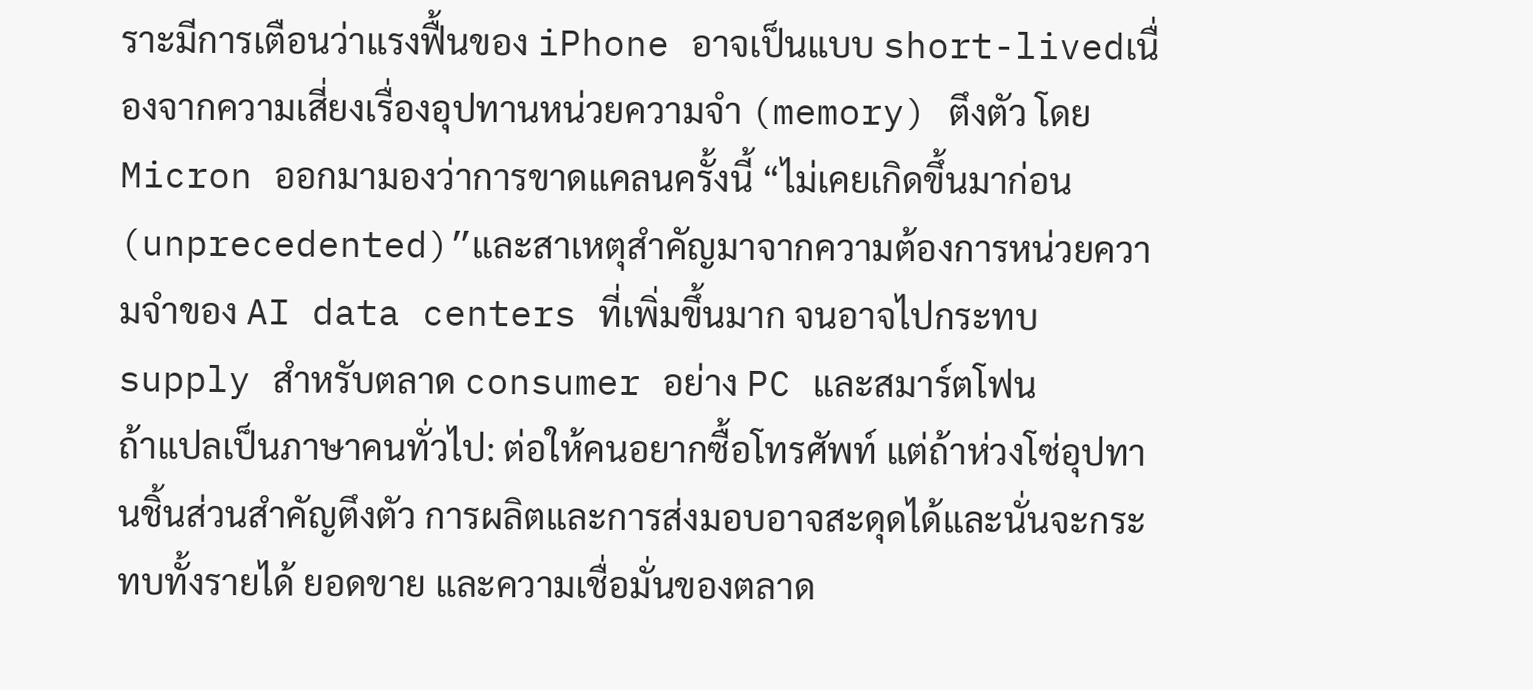ราะมีการเตือนว่าแรงฟื้นของ iPhone อาจเป็นแบบ short-livedเนื่องจากความเสี่ยงเรื่องอุปทานหน่วยความจำ (memory) ตึงตัว โดย Micron ออกมามองว่าการขาดแคลนครั้งนี้ “ไม่เคยเกิดขึ้นมาก่อน (unprecedented)”และสาเหตุสำคัญมาจากความต้องการหน่วยความจำของ AI data centers ที่เพิ่มขึ้นมาก จนอาจไปกระทบ supply สำหรับตลาด consumer อย่าง PC และสมาร์ตโฟน
ถ้าแปลเป็นภาษาคนทั่วไป: ต่อให้คนอยากซื้อโทรศัพท์ แต่ถ้าห่วงโซ่อุปทานชิ้นส่วนสำคัญตึงตัว การผลิตและการส่งมอบอาจสะดุดได้และนั่นจะกระทบทั้งรายได้ ยอดขาย และความเชื่อมั่นของตลาด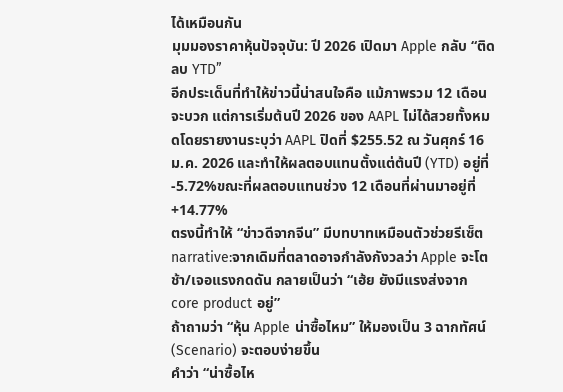ได้เหมือนกัน
มุมมองราคาหุ้นปัจจุบัน: ปี 2026 เปิดมา Apple กลับ “ติดลบ YTD”
อีกประเด็นที่ทำให้ข่าวนี้น่าสนใจคือ แม้ภาพรวม 12 เดือนจะบวก แต่การเริ่มต้นปี 2026 ของ AAPL ไม่ได้สวยทั้งหมดโดยรายงานระบุว่า AAPL ปิดที่ $255.52 ณ วันศุกร์ 16 ม.ค. 2026 และทำให้ผลตอบแทนตั้งแต่ต้นปี (YTD) อยู่ที่ -5.72%ขณะที่ผลตอบแทนช่วง 12 เดือนที่ผ่านมาอยู่ที่ +14.77%
ตรงนี้ทำให้ “ข่าวดีจากจีน” มีบทบาทเหมือนตัวช่วยรีเซ็ต narrative:จากเดิมที่ตลาดอาจกำลังกังวลว่า Apple จะโตช้า/เจอแรงกดดัน กลายเป็นว่า “เฮ้ย ยังมีแรงส่งจาก core product อยู่”
ถ้าถามว่า “หุ้น Apple น่าซื้อไหม” ให้มองเป็น 3 ฉากทัศน์ (Scenario) จะตอบง่ายขึ้น
คำว่า “น่าซื้อไห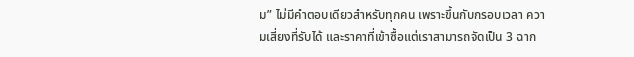ม” ไม่มีคำตอบเดียวสำหรับทุกคน เพราะขึ้นกับกรอบเวลา ความเสี่ยงที่รับได้ และราคาที่เข้าซื้อแต่เราสามารถจัดเป็น 3 ฉาก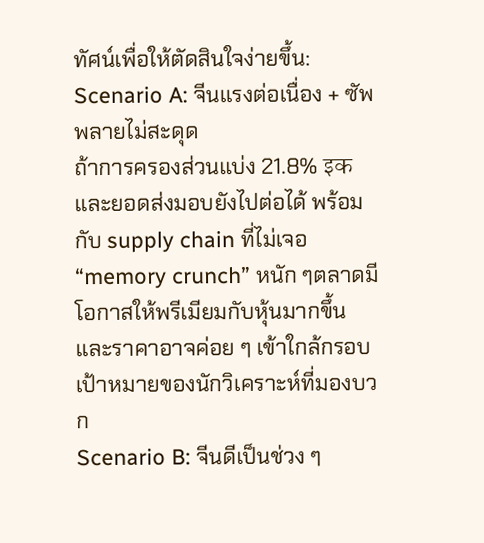ทัศน์เพื่อให้ตัดสินใจง่ายขึ้น:
Scenario A: จีนแรงต่อเนื่อง + ซัพพลายไม่สะดุด
ถ้าการครองส่วนแบ่ง 21.8% इक และยอดส่งมอบยังไปต่อได้ พร้อมกับ supply chain ที่ไม่เจอ “memory crunch” หนัก ๆตลาดมีโอกาสให้พรีเมียมกับหุ้นมากขึ้น และราคาอาจค่อย ๆ เข้าใกล้กรอบเป้าหมายของนักวิเคราะห์ที่มองบวก
Scenario B: จีนดีเป็นช่วง ๆ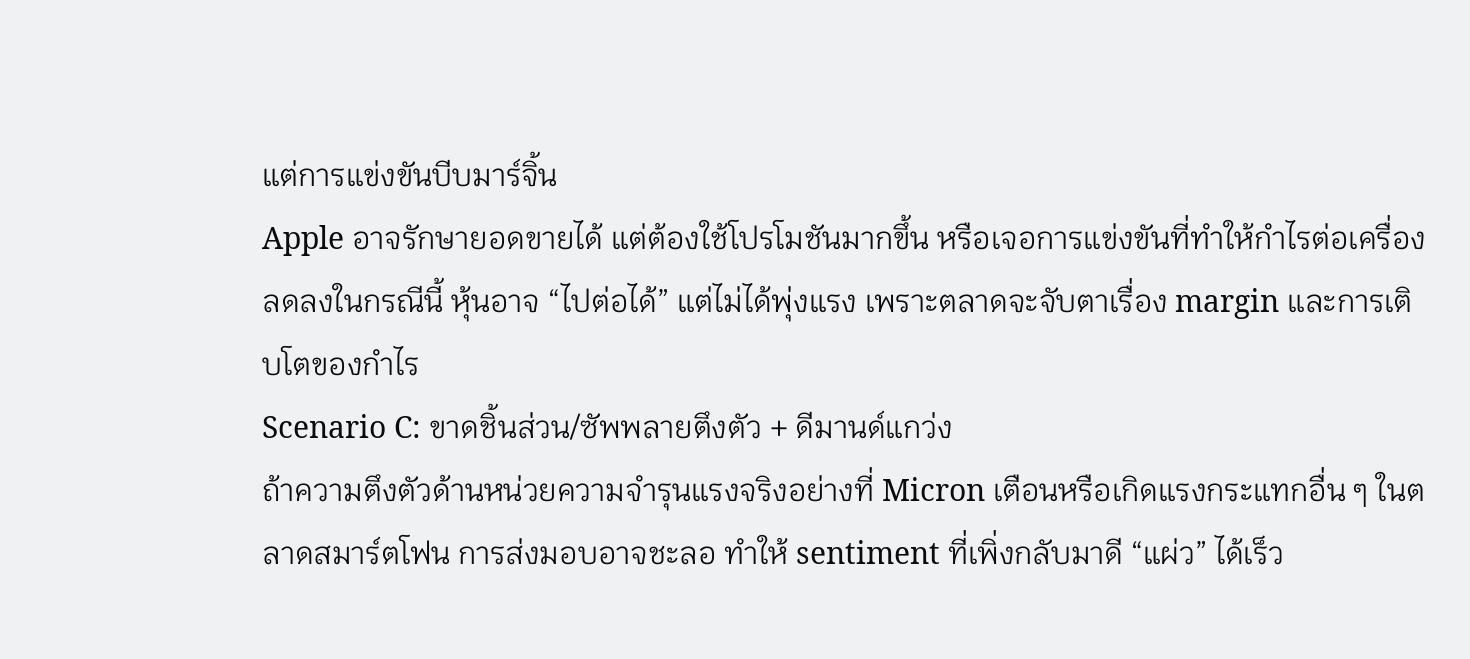แต่การแข่งขันบีบมาร์จิ้น
Apple อาจรักษายอดขายได้ แต่ต้องใช้โปรโมชันมากขึ้น หรือเจอการแข่งขันที่ทำให้กำไรต่อเครื่องลดลงในกรณีนี้ หุ้นอาจ “ไปต่อได้” แต่ไม่ได้พุ่งแรง เพราะตลาดจะจับตาเรื่อง margin และการเติบโตของกำไร
Scenario C: ขาดชิ้นส่วน/ซัพพลายตึงตัว + ดีมานด์แกว่ง
ถ้าความตึงตัวด้านหน่วยความจำรุนแรงจริงอย่างที่ Micron เตือนหรือเกิดแรงกระแทกอื่น ๆ ในตลาดสมาร์ตโฟน การส่งมอบอาจชะลอ ทำให้ sentiment ที่เพิ่งกลับมาดี “แผ่ว” ได้เร็ว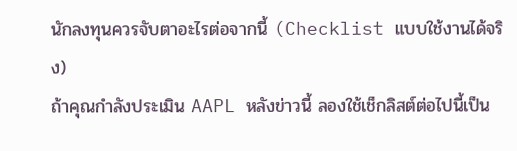นักลงทุนควรจับตาอะไรต่อจากนี้ (Checklist แบบใช้งานได้จริง)
ถ้าคุณกำลังประเมิน AAPL หลังข่าวนี้ ลองใช้เช็กลิสต์ต่อไปนี้เป็น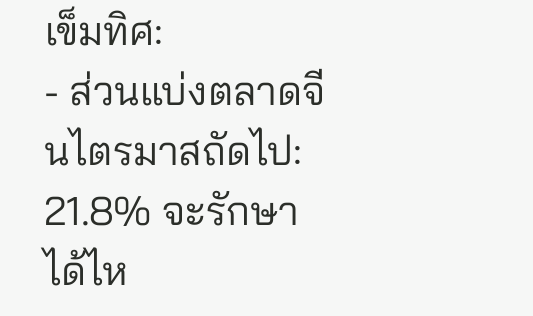เข็มทิศ:
- ส่วนแบ่งตลาดจีนไตรมาสถัดไป: 21.8% จะรักษาได้ไห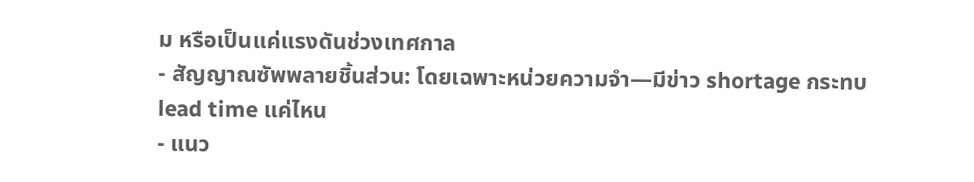ม หรือเป็นแค่แรงดันช่วงเทศกาล
- สัญญาณซัพพลายชิ้นส่วน: โดยเฉพาะหน่วยความจำ—มีข่าว shortage กระทบ lead time แค่ไหน
- แนว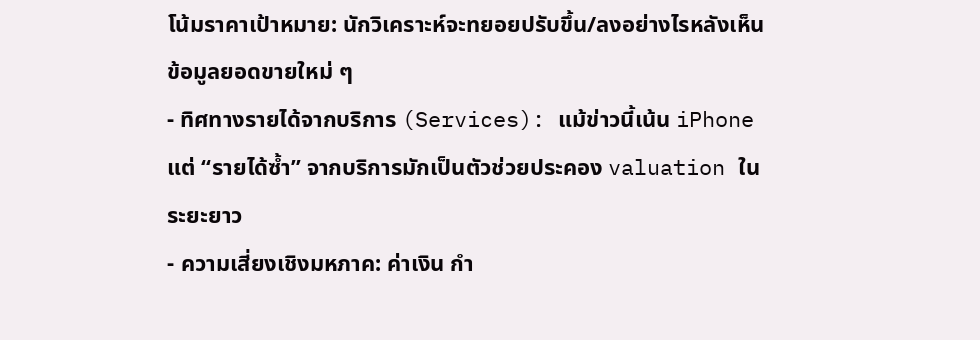โน้มราคาเป้าหมาย: นักวิเคราะห์จะทยอยปรับขึ้น/ลงอย่างไรหลังเห็นข้อมูลยอดขายใหม่ ๆ
- ทิศทางรายได้จากบริการ (Services): แม้ข่าวนี้เน้น iPhone แต่ “รายได้ซ้ำ” จากบริการมักเป็นตัวช่วยประคอง valuation ในระยะยาว
- ความเสี่ยงเชิงมหภาค: ค่าเงิน กำ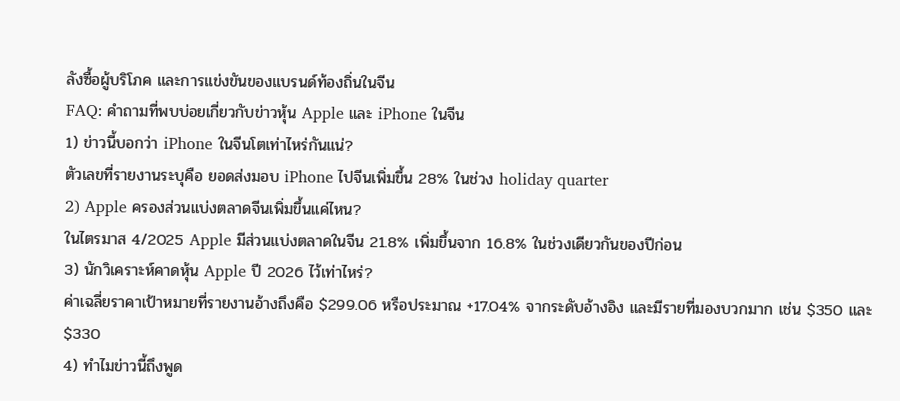ลังซื้อผู้บริโภค และการแข่งขันของแบรนด์ท้องถิ่นในจีน
FAQ: คำถามที่พบบ่อยเกี่ยวกับข่าวหุ้น Apple และ iPhone ในจีน
1) ข่าวนี้บอกว่า iPhone ในจีนโตเท่าไหร่กันแน่?
ตัวเลขที่รายงานระบุคือ ยอดส่งมอบ iPhone ไปจีนเพิ่มขึ้น 28% ในช่วง holiday quarter
2) Apple ครองส่วนแบ่งตลาดจีนเพิ่มขึ้นแค่ไหน?
ในไตรมาส 4/2025 Apple มีส่วนแบ่งตลาดในจีน 21.8% เพิ่มขึ้นจาก 16.8% ในช่วงเดียวกันของปีก่อน
3) นักวิเคราะห์คาดหุ้น Apple ปี 2026 ไว้เท่าไหร่?
ค่าเฉลี่ยราคาเป้าหมายที่รายงานอ้างถึงคือ $299.06 หรือประมาณ +17.04% จากระดับอ้างอิง และมีรายที่มองบวกมาก เช่น $350 และ $330
4) ทำไมข่าวนี้ถึงพูด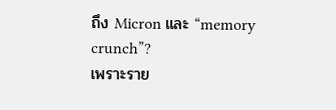ถึง Micron และ “memory crunch”?
เพราะราย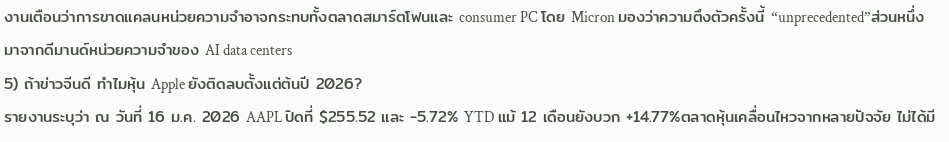งานเตือนว่าการขาดแคลนหน่วยความจำอาจกระทบทั้งตลาดสมาร์ตโฟนและ consumer PC โดย Micron มองว่าความตึงตัวครั้งนี้ “unprecedented”ส่วนหนึ่งมาจากดีมานด์หน่วยความจำของ AI data centers
5) ถ้าข่าวจีนดี ทำไมหุ้น Apple ยังติดลบตั้งแต่ต้นปี 2026?
รายงานระบุว่า ณ วันที่ 16 ม.ค. 2026 AAPL ปิดที่ $255.52 และ -5.72% YTD แม้ 12 เดือนยังบวก +14.77%ตลาดหุ้นเคลื่อนไหวจากหลายปัจจัย ไม่ได้มี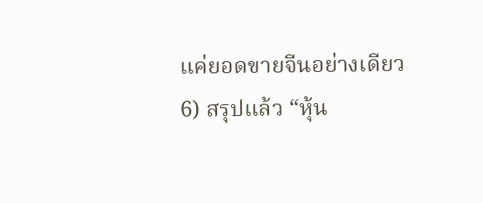แค่ยอดขายจีนอย่างเดียว
6) สรุปแล้ว “หุ้น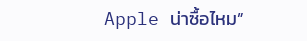Apple น่าซื้อไหม”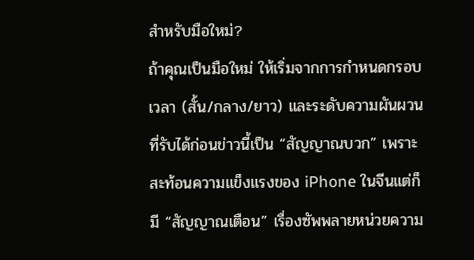สำหรับมือใหม่?
ถ้าคุณเป็นมือใหม่ ให้เริ่มจากการกำหนดกรอบเวลา (สั้น/กลาง/ยาว) และระดับความผันผวนที่รับได้ก่อนข่าวนี้เป็น “สัญญาณบวก” เพราะสะท้อนความแข็งแรงของ iPhone ในจีนแต่ก็มี “สัญญาณเตือน” เรื่องซัพพลายหน่วยความ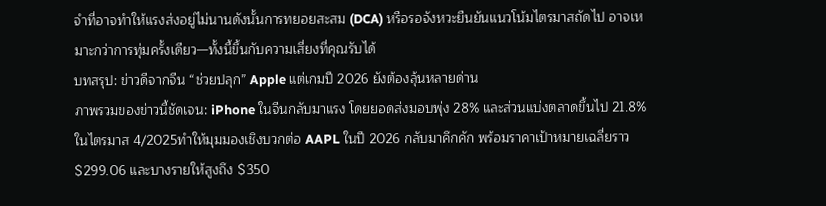จำที่อาจทำให้แรงส่งอยู่ไม่นานดังนั้นการทยอยสะสม (DCA) หรือรอจังหวะยืนยันแนวโน้มไตรมาสถัดไป อาจเหมาะกว่าการทุ่มครั้งเดียว—ทั้งนี้ขึ้นกับความเสี่ยงที่คุณรับได้
บทสรุป: ข่าวดีจากจีน “ช่วยปลุก” Apple แต่เกมปี 2026 ยังต้องลุ้นหลายด่าน
ภาพรวมของข่าวนี้ชัดเจน: iPhone ในจีนกลับมาแรง โดยยอดส่งมอบพุ่ง 28% และส่วนแบ่งตลาดขึ้นไป 21.8% ในไตรมาส 4/2025ทำให้มุมมองเชิงบวกต่อ AAPL ในปี 2026 กลับมาคึกคัก พร้อมราคาเป้าหมายเฉลี่ยราว $299.06 และบางรายให้สูงถึง $350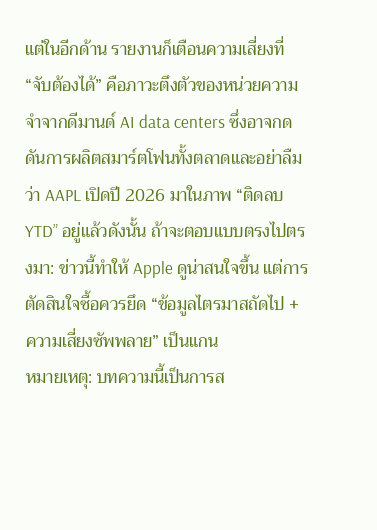แต่ในอีกด้าน รายงานก็เตือนความเสี่ยงที่ “จับต้องได้” คือภาวะตึงตัวของหน่วยความจำจากดีมานด์ AI data centers ซึ่งอาจกดดันการผลิตสมาร์ตโฟนทั้งตลาดและอย่าลืมว่า AAPL เปิดปี 2026 มาในภาพ “ติดลบ YTD” อยู่แล้วดังนั้น ถ้าจะตอบแบบตรงไปตรงมา: ข่าวนี้ทำให้ Apple ดูน่าสนใจขึ้น แต่การตัดสินใจซื้อควรยึด “ข้อมูลไตรมาสถัดไป + ความเสี่ยงซัพพลาย” เป็นแกน
หมายเหตุ: บทความนี้เป็นการส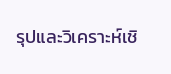รุปและวิเคราะห์เชิ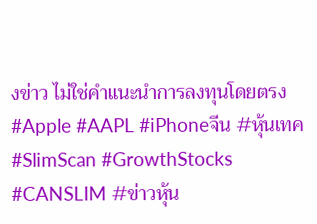งข่าว ไม่ใช่คำแนะนำการลงทุนโดยตรง
#Apple #AAPL #iPhoneจีน #หุ้นเทค #SlimScan #GrowthStocks #CANSLIM #ข่าวหุ้น